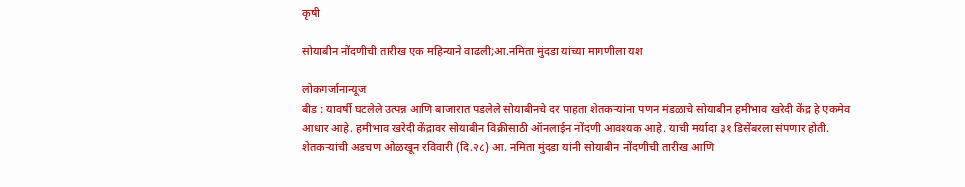कृषी

सोयाबीन नोंदणीची तारीख एक महिन्याने वाढली;आ.नमिता मुंदडा यांच्या मागणीला यश

लोकगर्जानान्यूज
बीड : यावर्षी घटलेले उत्पन्न आणि बाजारात पडलेले सोयाबीनचे दर पाहता शेतकऱ्यांना पणन मंडळाचे सोयाबीन हमीभाव खरेदी केंद्र हे एकमेव आधार आहे. हमीभाव खरेदी केंद्रावर सोयाबीन विक्रीसाठी ऑनलाईन नोंदणी आवश्यक आहे. याची मर्यादा ३१ डिसेंबरला संपणार होती. शेतकऱ्यांची अडचण ओळखून रविवारी (दि.२८) आ. नमिता मुंदडा यांनी सोयाबीन नोंदणीची तारीख आणि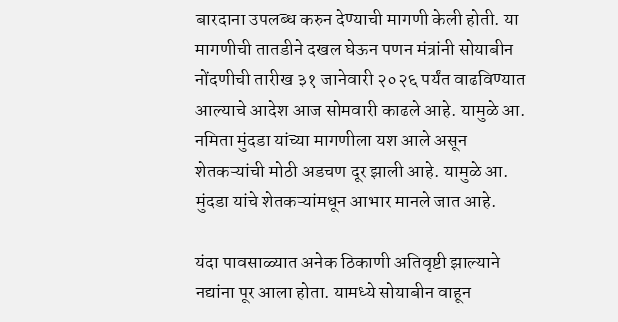बारदाना उपलब्ध करुन देण्याची मागणी केली होती. या मागणीची तातडीने दखल घेऊन पणन मंत्रांनी सोयाबीन नोंदणीची तारीख ३१ जानेवारी २०२६ पर्यंत वाढविण्यात आल्याचे आदेश आज सोमवारी काढले आहे. यामुळे आ. नमिता मुंदडा यांच्या मागणीला यश आले असून शेतकऱ्यांची मोठी अडचण दूर झाली आहे. यामुळे आ. मुंदडा यांचे शेतकऱ्यांमधून आभार मानले जात आहे.

यंदा पावसाळ्यात अनेक ठिकाणी अतिवृष्टी झाल्याने नद्यांना पूर आला होता. यामध्ये सोयाबीन वाहून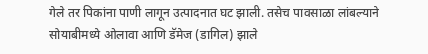गेले तर पिकांना पाणी लागून उत्पादनात घट झाली. तसेच पावसाळा लांबल्याने सोयाबीमध्ये ओलावा आणि डॅमेज (डागिल) झाले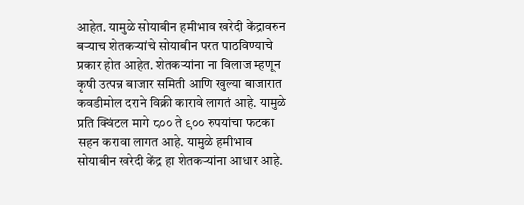आहेत. यामुळे सोयाबीन हमीभाव खरेदी केंद्रावरुन बऱ्याच शेतकऱ्यांचे सोयाबीन परत पाठविण्याचे प्रकार होत आहेत. शेतकऱ्यांना ना विलाज म्हणून कृषी उत्पन्न बाजार समिती आणि खुल्या बाजारात कवडीमोल दराने विक्री कारावे लागतं आहे. यामुळे प्रति क्विंटल मागे ८०० ते ९०० रुपयांचा फटका सहन करावा लागत आहे. यामुळे हमीभाव सोयाबीन खरेदी केंद्र हा शेतकऱ्यांना आधार आहे.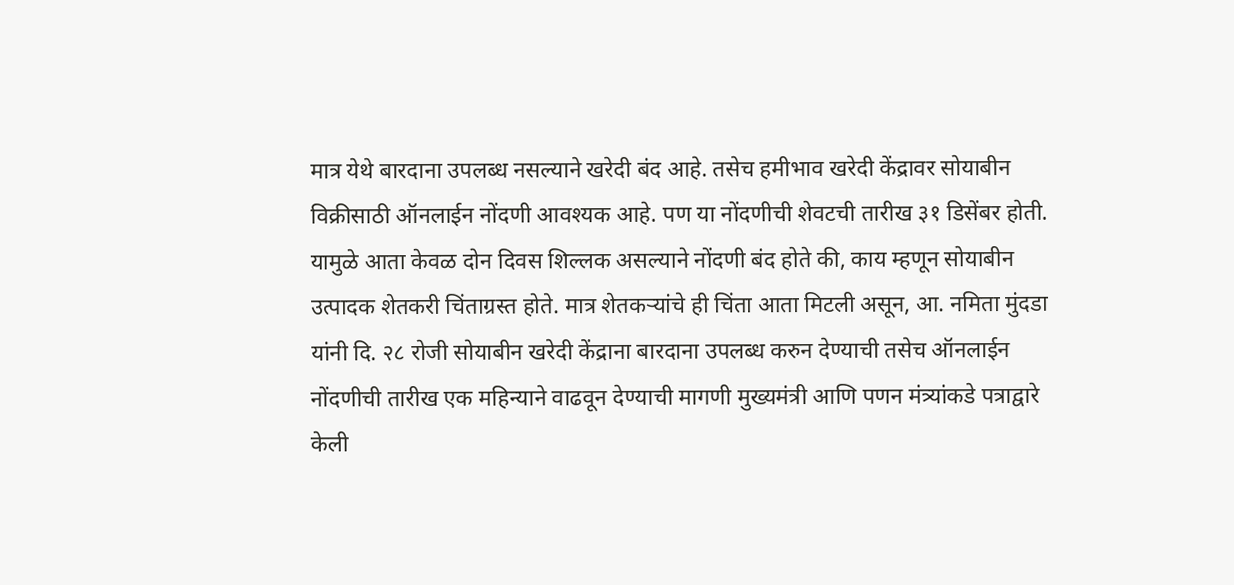मात्र येथे बारदाना उपलब्ध नसल्याने खरेदी बंद आहे. तसेच हमीभाव खरेदी केंद्रावर सोयाबीन विक्रीसाठी ऑनलाईन नोंदणी आवश्यक आहे. पण या नोंदणीची शेवटची तारीख ३१ डिसेंबर होती. यामुळे आता केवळ दोन दिवस शिल्लक असल्याने नोंदणी बंद होते की, काय म्हणून सोयाबीन उत्पादक शेतकरी चिंताग्रस्त होते. मात्र शेतकऱ्यांचे ही चिंता आता मिटली असून, आ. नमिता मुंदडा यांनी दि. २८ रोजी सोयाबीन खरेदी केंद्राना बारदाना उपलब्ध करुन देण्याची तसेच ऑनलाईन नोंदणीची तारीख एक महिन्याने वाढवून देण्याची मागणी मुख्यमंत्री आणि पणन मंत्र्यांकडे पत्राद्वारे केली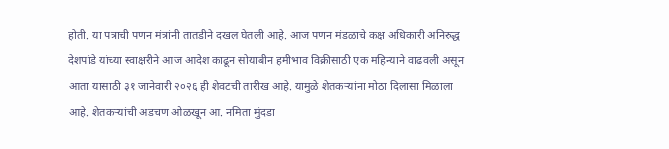होती. या पत्राची पणन मंत्रांनी तातडीने दखल घेतली आहे. आज पणन मंडळाचे कक्ष अधिकारी अनिरुद्ध देशपांडे यांच्या स्वाक्षरीने आज आदेश काढून सोयाबीन हमीभाव विक्रीसाठी एक महिन्याने वाढवली असून आता यासाठी ३१ जानेवारी २०२६ ही शेवटची तारीख आहे. यामुळे शेतकऱ्यांना मोठा दिलासा मिळाला आहे. शेतकऱ्यांची अडचण ओळखून आ. नमिता मुंदडा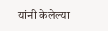यांनी केलेल्या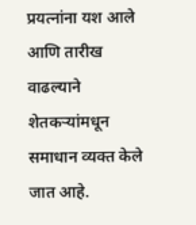प्रयत्नांना यश आले आणि तारीख वाढल्याने शेतकऱ्यांमधून समाधान व्यक्त केले जात आहे.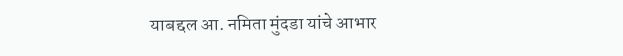याबद्दल आ. नमिता मुंदडा यांचे आभार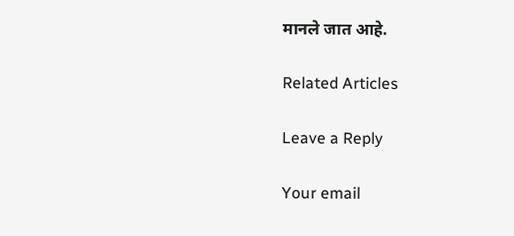मानले जात आहे.

Related Articles

Leave a Reply

Your email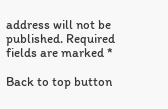address will not be published. Required fields are marked *

Back to top button